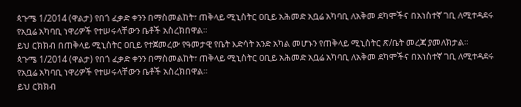ጳጉሜ 1/2014 (ዋልታ) የበጎ ፈቃድ ቀንን በማስመልከት፣ ጠቅላይ ሚኒስትር ዐቢይ አሕመድ አቧሬ አካባቢ ለአቅመ ደካሞችና በአነስተኛ ገቢ ለሚተዳደሩ የአቧሬ አካባቢ ነዋሪዎች የተሠሩላቸውን ቤቶች አስረክበዋል።
ይህ ርክክብ በጠቅላይ ሚኒስትር ዐቢይ የተጀመረው የዓመታዊ የቤት እድሳት አንድ አካል መሆኑን የጠቅላይ ሚኒስትር ጽ/ቤት መረጃ ያመለክታል።
ጳጉሜ 1/2014 (ዋልታ) የበጎ ፈቃድ ቀንን በማስመልከት፣ ጠቅላይ ሚኒስትር ዐቢይ አሕመድ አቧሬ አካባቢ ለአቅመ ደካሞችና በአነስተኛ ገቢ ለሚተዳደሩ የአቧሬ አካባቢ ነዋሪዎች የተሠሩላቸውን ቤቶች አስረክበዋል።
ይህ ርክክብ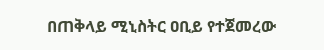በጠቅላይ ሚኒስትር ዐቢይ የተጀመረው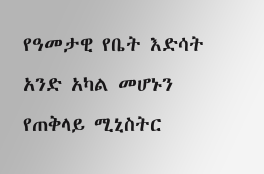የዓመታዊ የቤት እድሳት አንድ አካል መሆኑን የጠቅላይ ሚኒስትር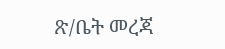ጽ/ቤት መረጃ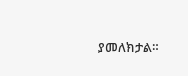ያመለክታል።